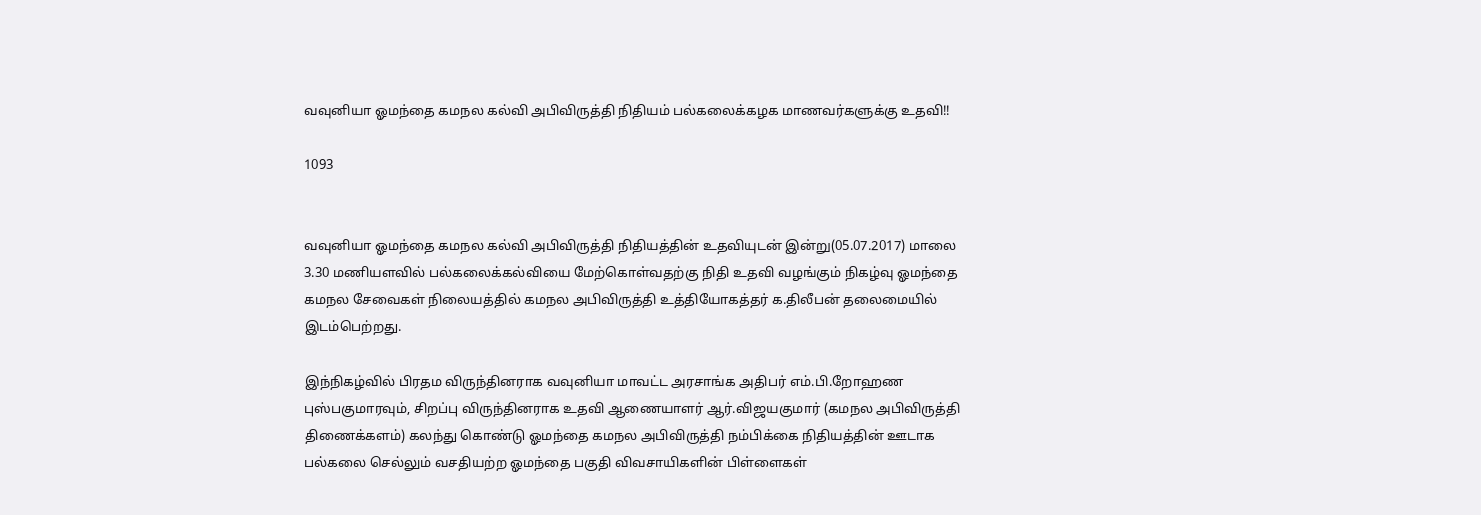வவுனியா ஓமந்தை கமநல கல்வி அபிவிருத்தி நிதியம் பல்கலைக்கழக மாணவர்களுக்கு உதவி!!

1093


வவுனியா ஓமந்தை கமநல கல்வி அபிவிருத்தி நிதியத்தின் உதவியுடன் இன்று(05.07.2017) மாலை 3.30 மணியளவில் பல்கலைக்கல்வியை மேற்கொள்வதற்கு நிதி உதவி வழங்கும் நிகழ்வு ஓமந்தை கமநல சேவைகள் நிலையத்தில் கமநல அபிவிருத்தி உத்தியோகத்தர் க.திலீபன் தலைமையில் இடம்பெற்றது.

இந்நிகழ்வில் பிரதம விருந்தினராக வவுனியா மாவட்ட அரசாங்க அதிபர் எம்.பி.றோஹண புஸ்பகுமாரவும், சிறப்பு விருந்தினராக உதவி ஆணையாளர் ஆர்.விஜயகுமார் (கமநல அபிவிருத்தி திணைக்களம்) கலந்து கொண்டு ஓமந்தை கமநல அபிவிருத்தி நம்பிக்கை நிதியத்தின் ஊடாக பல்கலை செல்லும் வசதியற்ற ஓமந்தை பகுதி விவசாயிகளின் பிள்ளைகள்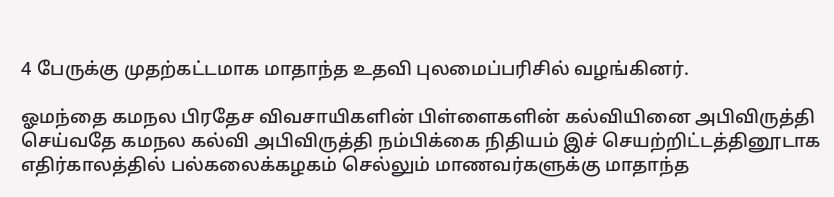4 பேருக்கு முதற்கட்டமாக மாதாந்த உதவி புலமைப்பரிசில் வழங்கினர்.

ஓமந்தை கமநல பிரதேச விவசாயிகளின் பிள்ளைகளின் கல்வியினை அபிவிருத்தி செய்வதே கமநல கல்வி அபிவிருத்தி நம்பிக்கை நிதியம் இச் செயற்றிட்டத்தினூடாக எதிர்காலத்தில் பல்கலைக்கழகம் செல்லும் மாணவர்களுக்கு மாதாந்த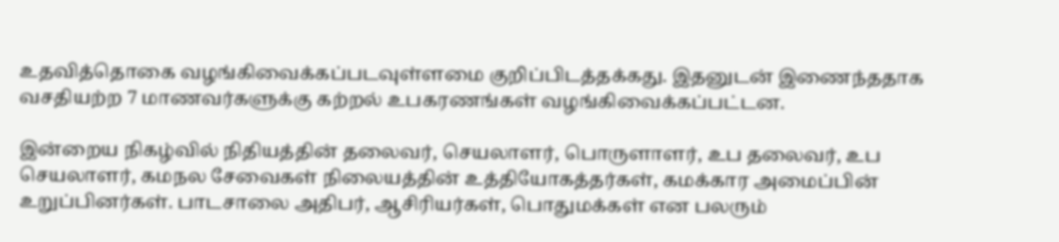உதவித்தொகை வழங்கிவைக்கப்படவுள்ளமை குறிப்பிடத்தக்கது. இதனுடன் இணைந்ததாக வசதியற்ற 7 மாணவர்களுக்கு கற்றல் உபகரணங்கள் வழங்கிவைக்கப்பட்டன.

இன்றைய நிகழ்வில் நிதியத்தின் தலைவர், செயலாளர், பொருளாளர், உப தலைவர், உப செயலாளர், கமநல சேவைகள் நிலையத்தின் உத்தியோகத்தர்கள், கமக்கார அமைப்பின் உறுப்பினர்கள். பாடசாலை அதிபர், ஆசிரியர்கள், பொதுமக்கள் என பலரும்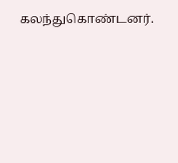கலந்துகொண்டனர்.